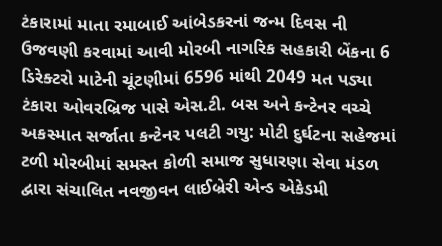ટંકારામાં માતા રમાબાઈ આંબેડકરનાં જન્મ દિવસ ની ઉજવણી કરવામાં આવી મોરબી નાગરિક સહકારી બેંકના 6 ડિરેક્ટરો માટેની ચૂંટણીમાં 6596 માંથી 2049 મત પડ્યા ટંકારા ઓવરબ્રિજ પાસે એસ.ટી. બસ અને કન્ટેનર વચ્ચે અકસ્માત સર્જાતા કન્ટેનર પલટી ગયુ: મોટી દુર્ઘટના સહેજમાં ટળી મોરબીમાં સમસ્ત કોળી સમાજ સુધારણા સેવા મંડળ દ્વારા સંચાલિત નવજીવન લાઈબ્રેરી એન્ડ એકેડમી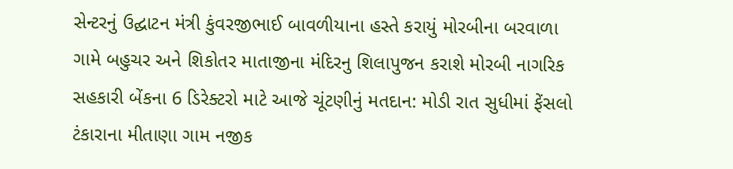સેન્ટરનું ઉદ્ઘાટન મંત્રી કુંવરજીભાઈ બાવળીયાના હસ્તે કરાયું મોરબીના બરવાળા ગામે બહુચર અને શિકોતર માતાજીના મંદિરનુ શિલાપુજન કરાશે મોરબી નાગરિક સહકારી બેંકના 6 ડિરેક્ટરો માટે આજે ચૂંટણીનું મતદાન: મોડી રાત સુધીમાં ફેંસલો ટંકારાના મીતાણા ગામ નજીક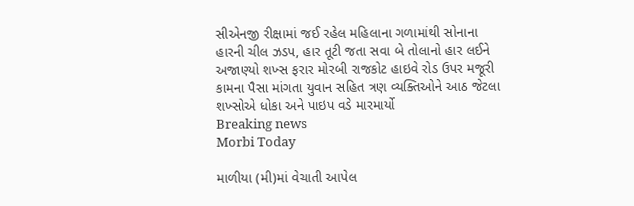સીએનજી રીક્ષામાં જઈ રહેલ મહિલાના ગળામાંથી સોનાના હારની ચીલ ઝડપ, હાર તૂટી જતા સવા બે તોલાનો હાર લઈને અજાણ્યો શખ્સ ફરાર મોરબી રાજકોટ હાઇવે રોડ ઉપર મજૂરી કામના પૈસા માંગતા યુવાન સહિત ત્રણ વ્યક્તિઓને આઠ જેટલા શખ્સોએ ધોકા અને પાઇપ વડે મારમાર્યો
Breaking news
Morbi Today

માળીયા (મી)માં વેચાતી આપેલ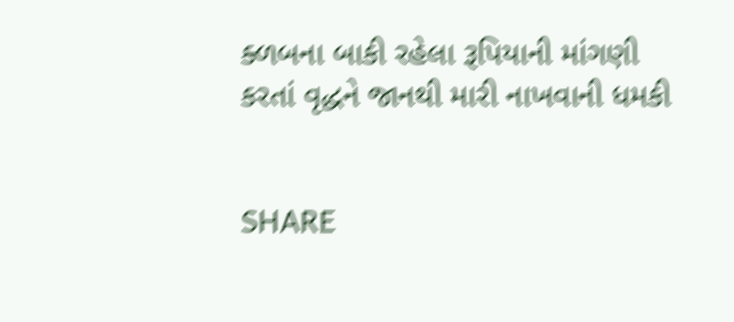ક્ળબના બાકી રહેલા રૂપિયાની માંગણી કરતાં વૃદ્ધને જાનથી મારી નાખવાની ધમકી


SHARE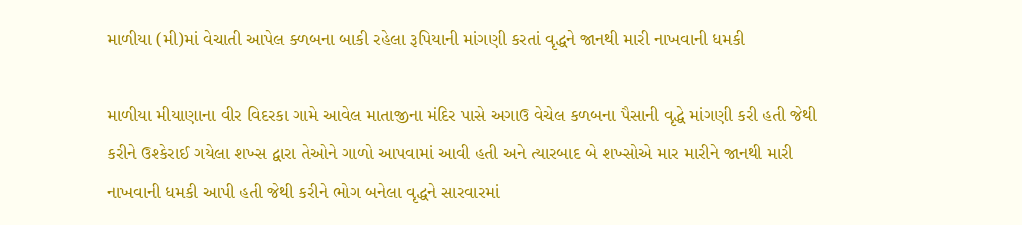માળીયા (મી)માં વેચાતી આપેલ ક્ળબના બાકી રહેલા રૂપિયાની માંગણી કરતાં વૃદ્ધને જાનથી મારી નાખવાની ધમકી

માળીયા મીયાણાના વીર વિદરકા ગામે આવેલ માતાજીના મંદિર પાસે અગાઉ વેચેલ કળબના પૈસાની વૃદ્ધે માંગણી કરી હતી જેથી કરીને ઉશ્કેરાઈ ગયેલા શખ્સ દ્વારા તેઓને ગાળો આપવામાં આવી હતી અને ત્યારબાદ બે શખ્સોએ માર મારીને જાનથી મારી નાખવાની ધમકી આપી હતી જેથી કરીને ભોગ બનેલા વૃદ્ધને સારવારમાં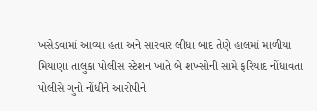ખસેડવામાં આવ્યા હતા અને સારવાર લીધા બાદ તેણે હાલમાં માળીયા મિયાણા તાલુકા પોલીસ સ્ટેશન ખાતે બે શખ્સોની સામે ફરિયાદ નોંધાવતા પોલીસે ગુનો નોંધીને આરોપીને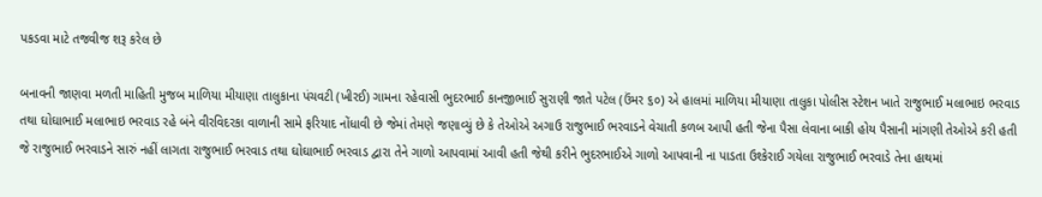પકડવા માટે તજવીજ શરૂ કરેલ છે

બનાવની જાણવા મળતી માહિતી મુજબ માળિયા મીયાણા તાલુકાના પંચવટી (ખીરઈ) ગામના રહેવાસી ભુદરભાઈ કાનજીભાઈ સુરાણી જાતે પટેલ (ઉંમર ૬૦) એ હાલમાં માળિયા મીયાણા તાલુકા પોલીસ સ્ટેશન ખાતે રાજુભાઈ મલાભાઇ ભરવાડ તથા ઘોઘાભાઈ મલાભાઇ ભરવાડ રહે બંને વીરવિદરકા વાળાની સામે ફરિયાદ નોંધાવી છે જેમાં તેમણે જણાવ્યું છે કે તેઓએ અગાઉ રાજુભાઈ ભરવાડને વેચાતી કળબ આપી હતી જેના પૈસા લેવાના બાકી હોય પૈસાની માંગણી તેઓએ કરી હતી જે રાજુભાઈ ભરવાડને સારું નહીં લાગતા રાજુભાઈ ભરવાડ તથા ઘોઘાભાઈ ભરવાડ દ્વારા તેને ગાળો આપવામાં આવી હતી જેથી કરીને ભુદરભાઈએ ગાળો આપવાની ના પાડતા ઉશ્કેરાઈ ગયેલા રાજુભાઈ ભરવાડે તેના હાથમાં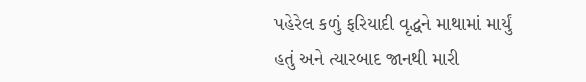પહેરેલ કળું ફરિયાદી વૃદ્ધને માથામાં માર્યું હતું અને ત્યારબાદ જાનથી મારી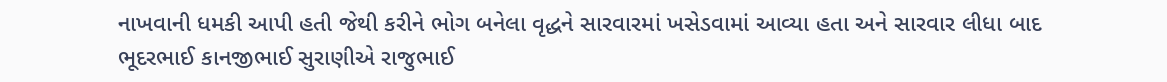નાખવાની ધમકી આપી હતી જેથી કરીને ભોગ બનેલા વૃદ્ધને સારવારમાં ખસેડવામાં આવ્યા હતા અને સારવાર લીધા બાદ ભૂદરભાઈ કાનજીભાઈ સુરાણીએ રાજુભાઈ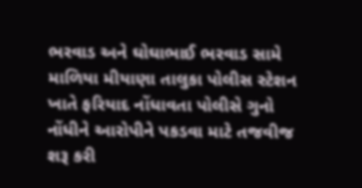ભરવાડ અને ઘોઘાભાઈ ભરવાડ સામે માળિયા મીયાણા તાલુકા પોલીસ સ્ટેશન ખાતે ફરિયાદ નોંધાવતા પોલીસે ગુનો નોંધીને આરોપીને પકડવા માટે તજવીજ શરૂ કરી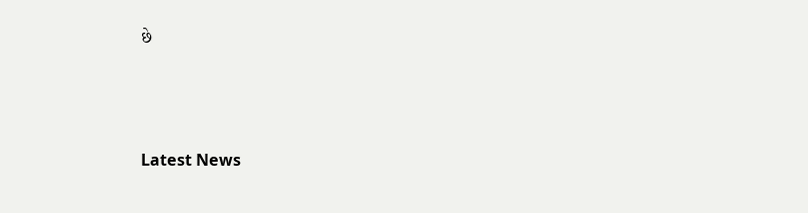છે






Latest News